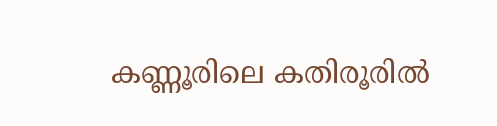കണ്ണൂരിലെ കതിരൂരില്‍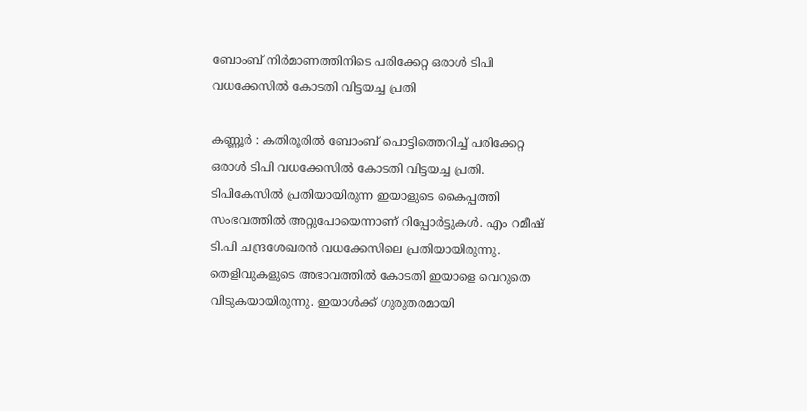ബോംബ് നിര്‍മാണത്തിനിടെ പരിക്കേറ്റ ഒരാള്‍ ടിപി വധക്കേസില്‍ കോടതി വിട്ടയച്ച പ്രതി

കണ്ണൂർ : കതിരൂരില്‍ ബോംബ് പൊട്ടിത്തെറിച്ച് പരിക്കേറ്റ ഒരാള്‍ ടിപി വധക്കേസില്‍ കോടതി വിട്ടയച്ച പ്രതി. ടിപികേസിൽ പ്രതിയായിരുന്ന ഇയാളുടെ കൈപ്പത്തി സംഭവത്തില്‍ അറ്റുപോയെന്നാണ് റിപ്പോര്‍ട്ടുകള്‍. എം റമീഷ് ടി.പി ചന്ദ്രശേഖരന്‍ വധക്കേസിലെ പ്രതിയായിരുന്നു. തെളിവുകളുടെ അഭാവത്തില്‍ കോടതി ഇയാളെ വെറുതെ വിടുകയായിരുന്നു. ഇയാള്‍ക്ക് ഗുരുതരമായി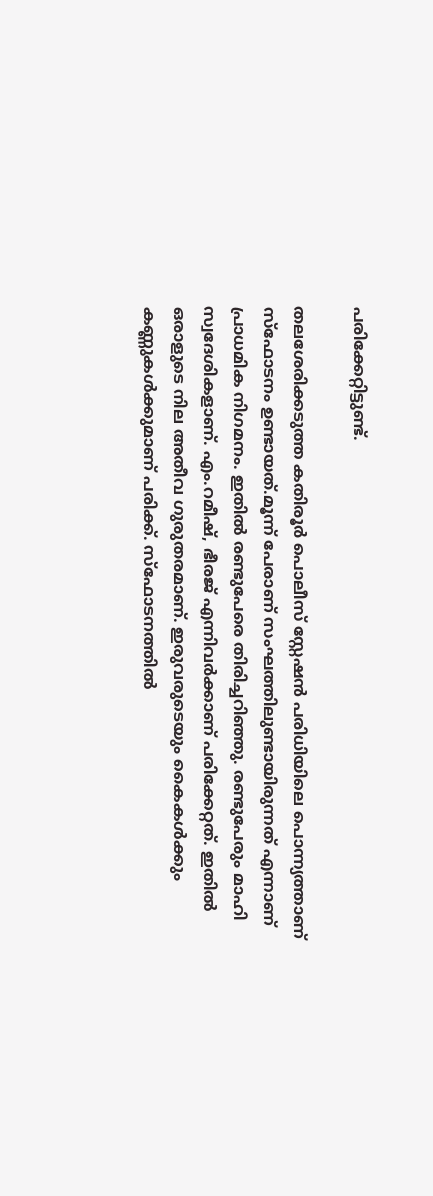പരിക്കേറ്റിട്ടുണ്ട്.

തലശേരിക്കടുത്ത കതിരൂര്‍ പൊലീസ് സ്റ്റേഷന്‍ പരിധിയിലെ പൊന്ന്യത്താണ് സ്‌ഫോടനം ഉണ്ടായത്.മൂന്ന് പേരാണ് സംഘത്തിലുണ്ടായിരുന്നത് എന്നാണ് പ്രാധമിക നിഗമനം. ഇതില്‍ രണ്ടുപേരെ തിരിച്ചറിഞ്ഞു. രണ്ടുപേരും മാഹി സ്വദേശികളാണ്. എം.റമീഷ്, ഭീരജ് എന്നിവര്‍ക്കാണ് പരിക്കേറ്റത്. ഇതില്‍ ഒരാളുടെ നില അതീവ ഗുരുതരമാണ്. ഇരുവരുടെയും കൈകള്‍ക്കും കണ്ണുകള്‍ക്കുമാണ് പരിക്ക്. സ്ഫോടനത്തില്‍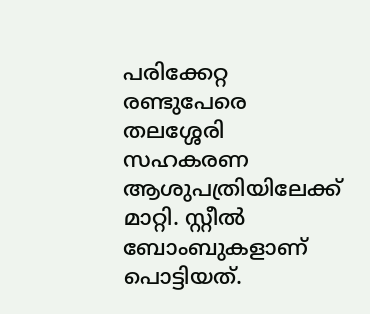പരിക്കേറ്റ രണ്ടുപേരെ തലശ്ശേരി സഹകരണ ആശുപത്രിയിലേക്ക് മാറ്റി. സ്റ്റീല്‍ ബോംബുകളാണ് പൊട്ടിയത്.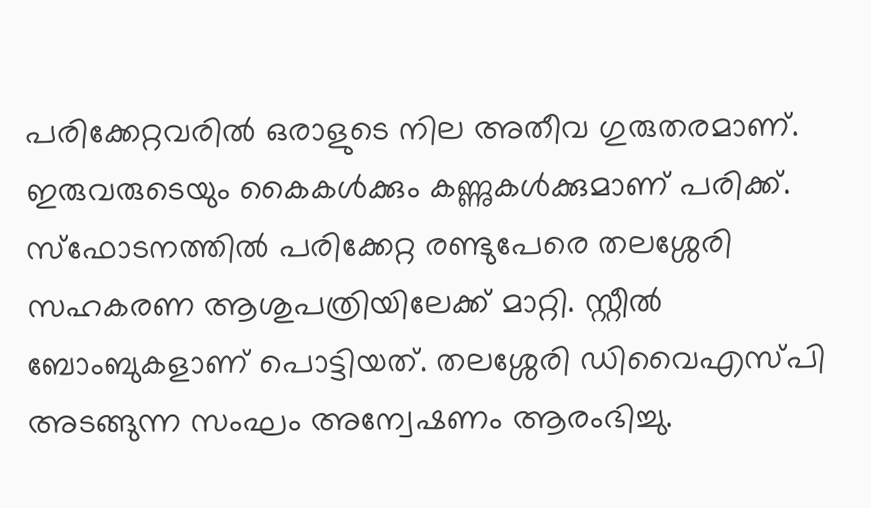പരിക്കേറ്റവരില്‍ ഒരാളുടെ നില അതീവ ഗുരുതരമാണ്. ഇരുവരുടെയും കൈകള്‍ക്കും കണ്ണുകള്‍ക്കുമാണ് പരിക്ക്. സ്‌ഫോടനത്തില്‍ പരിക്കേറ്റ രണ്ടുപേരെ തലശ്ശേരി സഹകരണ ആശുപത്രിയിലേക്ക് മാറ്റി. സ്റ്റീല്‍ ബോംബുകളാണ് പൊട്ടിയത്. തലശ്ശേരി ഡിവൈഎസ്പി അടങ്ങുന്ന സംഘം അന്വേഷണം ആരംഭിച്ചു.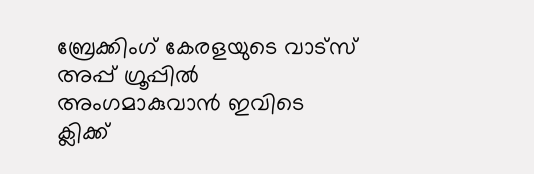ബ്രേക്കിംഗ് കേരളയുടെ വാട്സ് അപ്പ് ഗ്രൂപ്പിൽ അംഗമാകുവാൻ ഇവിടെ ക്ലിക്ക്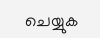ചെയ്യുക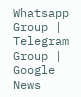Whatsapp Group | Telegram Group | Google News